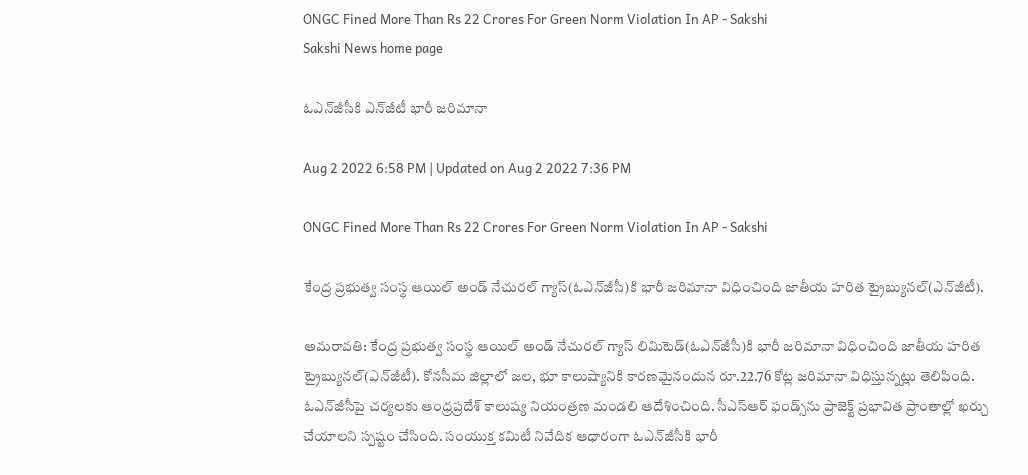ONGC Fined More Than Rs 22 Crores For Green Norm Violation In AP - Sakshi
Sakshi News home page

ఓఎన్‌జీసీకి ఎన్‌జీటీ భారీ జరిమానా

Aug 2 2022 6:58 PM | Updated on Aug 2 2022 7:36 PM

ONGC Fined More Than Rs 22 Crores For Green Norm Violation In AP - Sakshi

కేంద్ర ప్రభుత్వ సంస్థ ఆయిల్‌ అండ్‌ నేచురల్‌ గ్యాస్‌(ఓఎన్‌జీసీ)కి భారీ జరిమానా విధించింది జాతీయ హరిత ట్రైబ‍్యునల్‌(ఎన్‌జీటీ).

అమరావతి: కేంద్ర ప్రభుత్వ సంస్థ ఆయిల్‌ అండ్‌ నేచురల్‌ గ్యాస్‌ లిమిటెడ్‌(ఓఎన్‌జీసీ)కి భారీ జరిమానా విధించింది జాతీయ హరిత ట్రైబ‍్యునల్‌(ఎన్‌జీటీ). కోనసీమ జిల్లాలో జల, భూ కాలుష్యానికి కారణమైనందున రూ.22.76 కోట్ల జరిమానా విధిస్తున్నట్లు తెలిపింది. ఓఎన్‌జీసీపై చర్యలకు ఆంధ్రప్రదేశ్‌ కాలుష్య నియంత్రణ మండలి ఆదేశించింది. సీఎస్‌ఆర్‌ ఫండ్స్‌ను ప్రాజెక్ట్‌ ప్రభావిత ప్రాంతాల్లో ఖర్చు చేయాలని స్పష్టం చేసింది. సంయుక్త కమిటీ నివేదిక ఆధారంగా ఓఎన్‌జీసీకి భారీ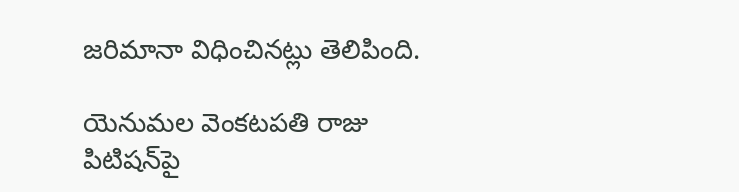జరిమానా విధించినట్లు తెలిపింది.

యెనుమల వెంకటపతి రాజు పిటిషన్‌పై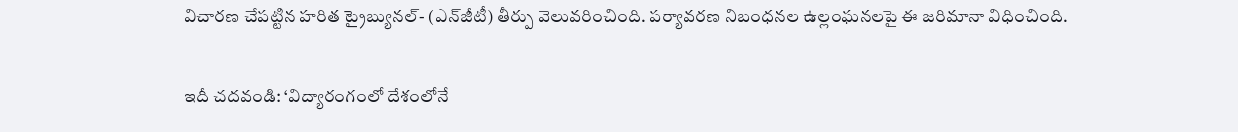విచారణ చేపట్టిన హరిత ట్రైబ్యునల్‌- (ఎన్‌జీటీ) తీర్పు వెలువరించింది. పర్యావరణ నిబంధనల ఉల్లంఘనలపై ఈ జరిమానా విధించింది.

ఇదీ చదవండి: ‘విద్యారంగంలో దేశంలోనే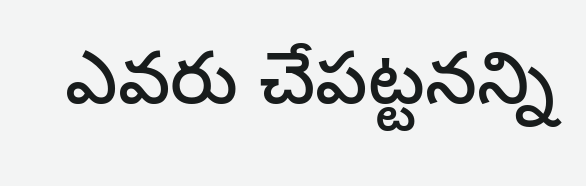ఎవరు చేపట్టనన్ని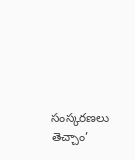సంస్కరణలు తెచ్చాం’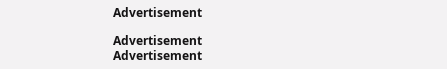Advertisement

Advertisement
Advertisement